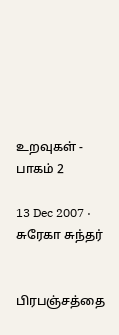உறவுகள் - பாகம் 2

13 Dec 2007 · சுரேகா சுந்தர்


பிரபஞ்சத்தை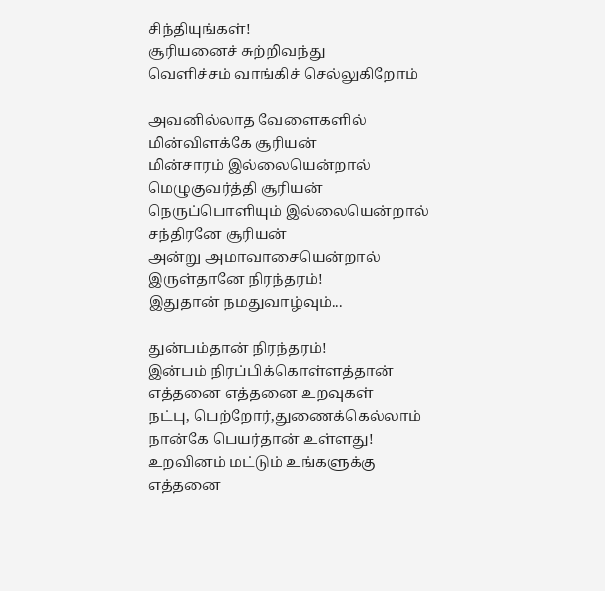சிந்தியுங்கள்!
சூரியனைச் சுற்றிவந்து
வெளிச்சம் வாங்கிச் செல்லுகிறோம்

அவனில்லாத வேளைகளில்
மின்விளக்கே சூரியன்
மின்சாரம் இல்லையென்றால்
மெழுகுவர்த்தி சூரியன்
நெருப்பொளியும் இல்லையென்றால்
சந்திரனே சூரியன்
அன்று அமாவாசையென்றால்
இருள்தானே நிரந்தரம்!
இதுதான் நமதுவாழ்வும்...

துன்பம்தான் நிரந்தரம்!
இன்பம் நிரப்பிக்கொள்ளத்தான்
எத்தனை எத்தனை உறவுகள்
நட்பு, பெற்றோர்,துணைக்கெல்லாம்
நான்கே பெயர்தான் உள்ளது!
உறவினம் மட்டும் உங்களுக்கு
எத்தனை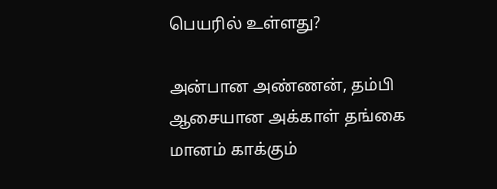பெயரில் உள்ளது?

அன்பான அண்ணன், தம்பி
ஆசையான அக்காள் தங்கை
மானம் காக்கும்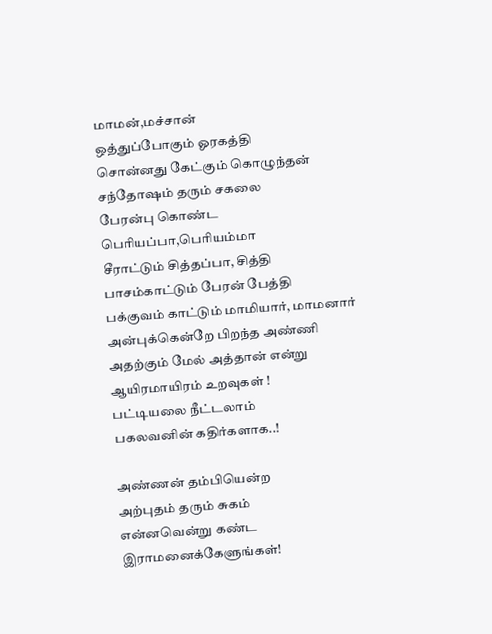மாமன்,மச்சான்
ஒத்துப்போகும் ஓரகத்தி
சொன்னது கேட்கும் கொழுந்தன்
சந்தோஷம் தரும் சகலை
பேரன்பு கொண்ட பெரியப்பா,பெரியம்மா
சீராட்டும் சித்தப்பா, சித்தி
பாசம்காட்டும் பேரன் பேத்தி
பக்குவம் காட்டும் மாமியார், மாமனார்
அன்புக்கென்றே பிறந்த அண்ணி
அதற்கும் மேல் அத்தான் என்று
ஆயிரமாயிரம் உறவுகள் !
பட்டியலை நீட்டலாம்
பகலவனின் கதிர்களாக..!

அண்ணன் தம்பியென்ற
அற்புதம் தரும் சுகம்
என்னவென்று கண்ட
இராமனைக்கேளுங்கள்!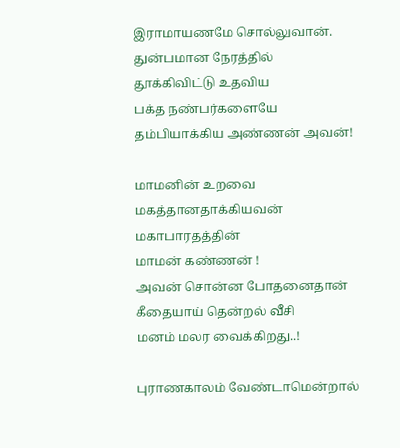இராமாயணமே சொல்லுவான்.
துன்பமான நேரத்தில்
தூக்கிவிட்டு உதவிய
பக்த நண்பர்களையே
தம்பியாக்கிய அண்ணன் அவன்!

மாமனின் உறவை
மகத்தானதாக்கியவன்
மகாபாரதத்தின்
மாமன் கண்ணன் !
அவன் சொன்ன போதனைதான்
கீதையாய் தென்றல் வீசி
மனம் மலர வைக்கிறது..!

புராணகாலம் வேண்டாமென்றால்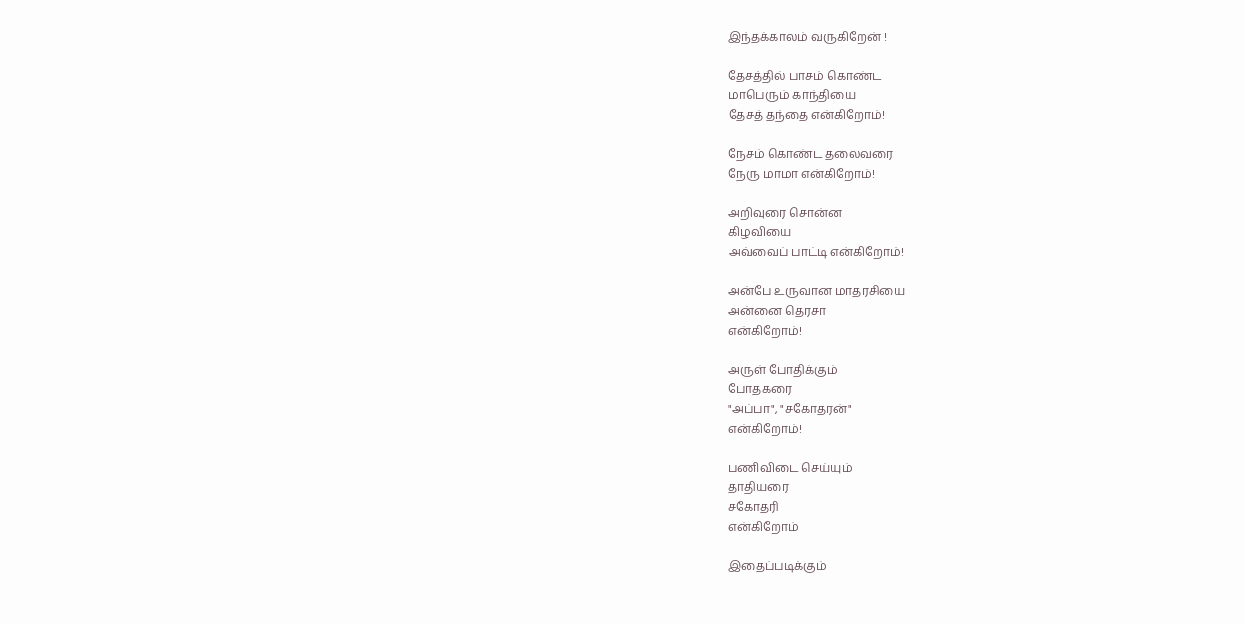இந்தக்காலம் வருகிறேன் !

தேசத்தில் பாசம் கொண்ட
மாபெரும் காந்தியை
தேசத் தந்தை என்கிறோம்!

நேசம் கொண்ட தலைவரை
நேரு மாமா என்கிறோம்!

அறிவுரை சொன்ன
கிழவியை
அவ்வைப் பாட்டி என்கிறோம்!

அன்பே உருவான மாதரசியை
அன்னை தெரசா
என்கிறோம்!

அருள் போதிக்கும்
போதகரை
"அப்பா", "சகோதரன்"
என்கிறோம்!

பணிவிடை செய்யும்
தாதியரை
சகோதரி
என்கிறோம்

இதைப்படிக்கும்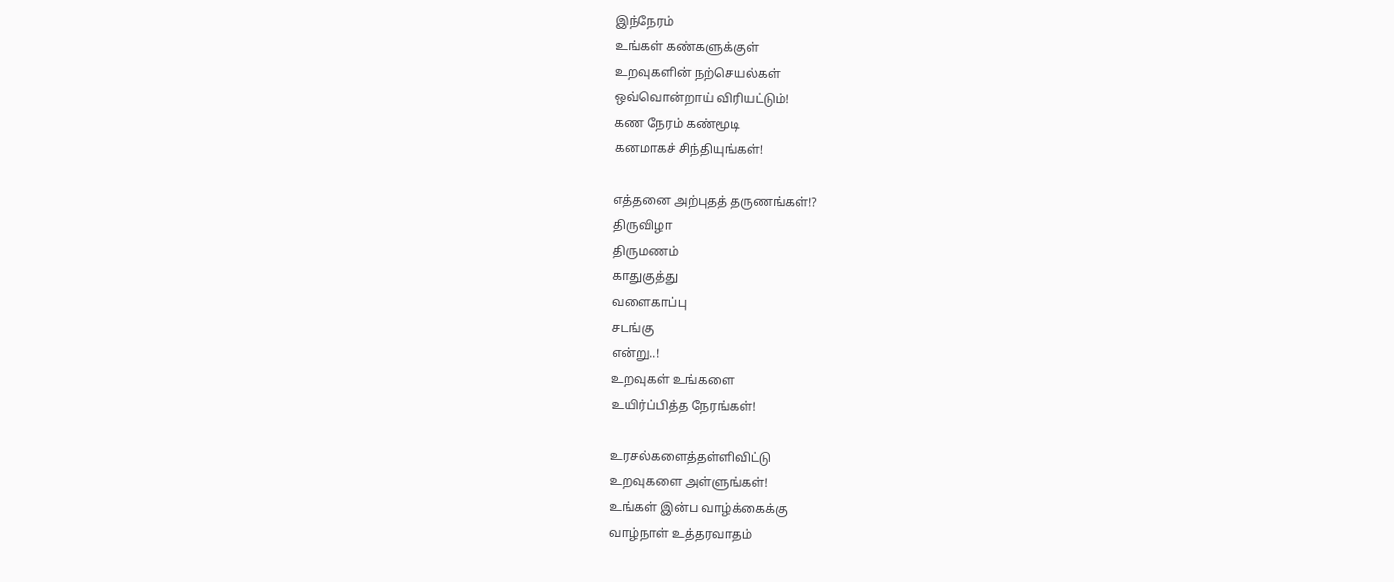இந்நேரம்
உங்கள் கண்களுக்குள்
உறவுகளின் நற்செயல்கள்
ஒவ்வொன்றாய் விரியட்டும்!
கண நேரம் கண்மூடி
கனமாகச் சிந்தியுங்கள்!

எத்தனை அற்புதத் தருணங்கள்!?
திருவிழா
திருமணம்
காதுகுத்து
வளைகாப்பு
சடங்கு
என்று..!
உறவுகள் உங்களை
உயிர்ப்பித்த நேரங்கள்!

உரசல்களைத்தள்ளிவிட்டு
உறவுகளை அள்ளுங்கள்!
உங்கள் இன்ப வாழ்க்கைக்கு
வாழ்நாள் உத்தரவாதம்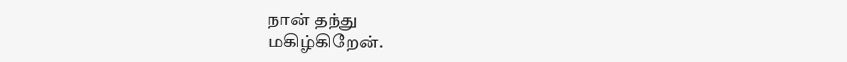நான் தந்து
மகிழ்கிறேன்.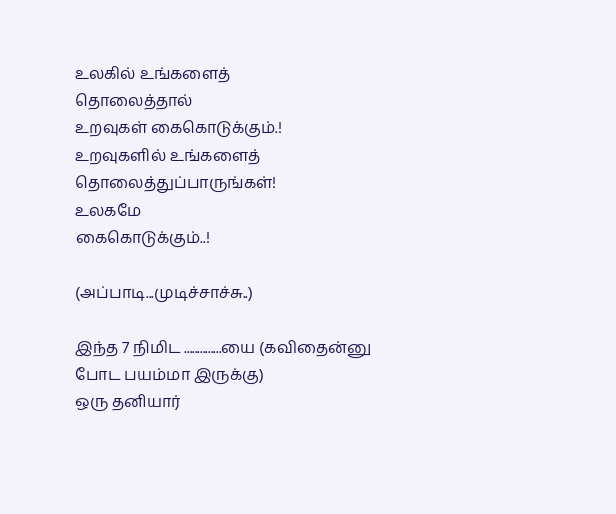உலகில் உங்களைத்
தொலைத்தால்
உறவுகள் கைகொடுக்கும்.!
உறவுகளில் உங்களைத்
தொலைத்துப்பாருங்கள்!
உலகமே
கைகொடுக்கும்..!

(அப்பாடி...முடிச்சாச்சு..)

இந்த 7 நிமிட ..............யை (கவிதைன்னு போட பயம்மா இருக்கு)
ஒரு தனியார்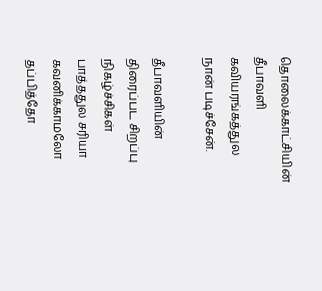தொலைக்காட்சியின்
தீபாவளி கவியரங்கத்துல
நான் படிச்சேன்.

தீபாவளியின்
திரைப்பட சிறப்பு நிகழ்ச்சிகள்
பாத்ததுல சரியா கவனிக்காமலோ
தப்பித்தோ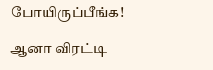போயிருப்பீங்க!

ஆனா விரட்டி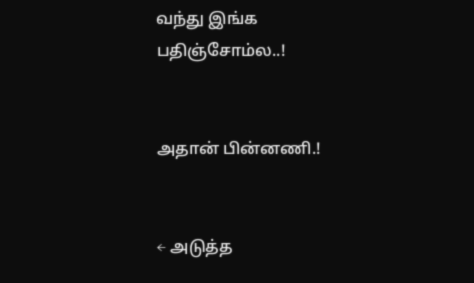வந்து இங்க
பதிஞ்சோம்ல..!


அதான் பின்னணி.!


← அடுத்த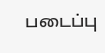படைப்பு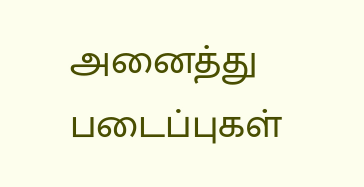அனைத்து படைப்புகள்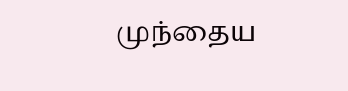முந்தைய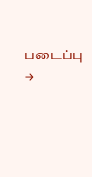படைப்பு →